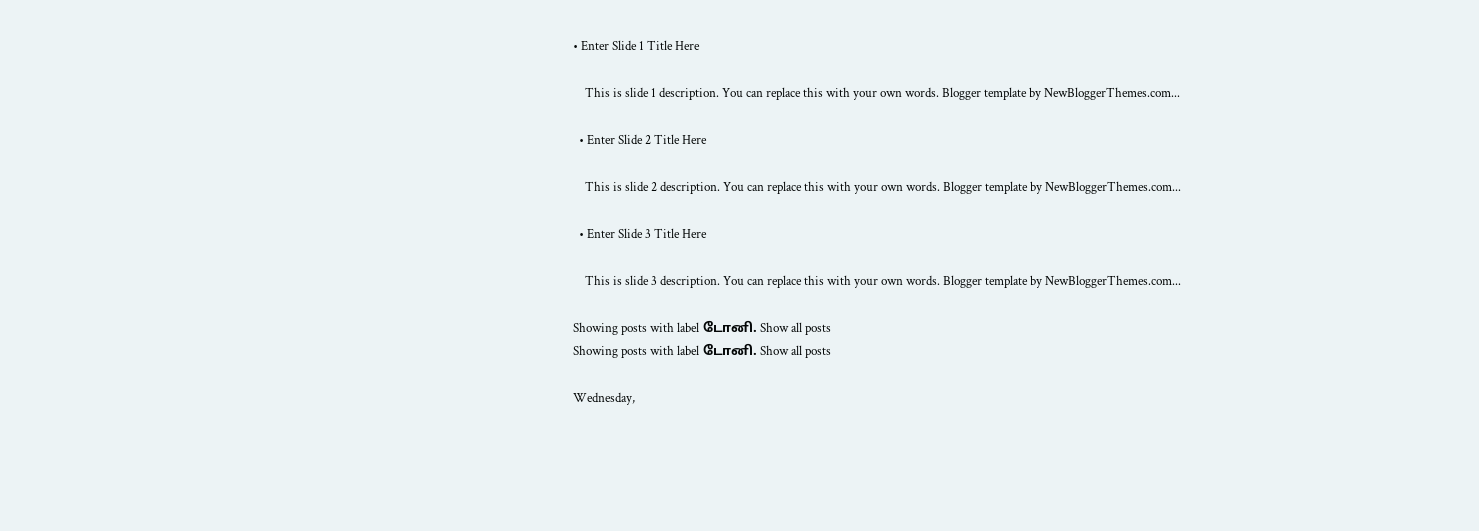• Enter Slide 1 Title Here

    This is slide 1 description. You can replace this with your own words. Blogger template by NewBloggerThemes.com...

  • Enter Slide 2 Title Here

    This is slide 2 description. You can replace this with your own words. Blogger template by NewBloggerThemes.com...

  • Enter Slide 3 Title Here

    This is slide 3 description. You can replace this with your own words. Blogger template by NewBloggerThemes.com...

Showing posts with label டோனி. Show all posts
Showing posts with label டோனி. Show all posts

Wednesday,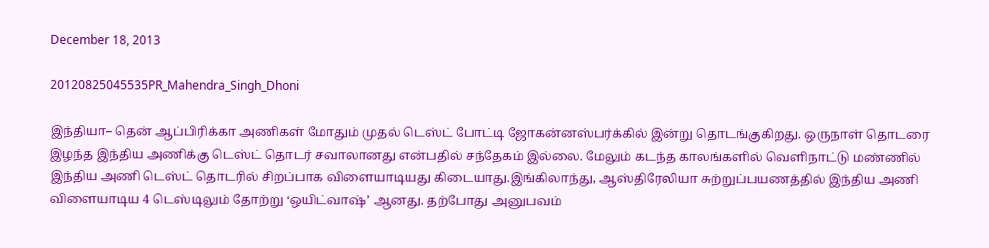December 18, 2013

20120825045535PR_Mahendra_Singh_Dhoni

இந்தியா– தென் ஆப்பிரிக்கா அணிகள் மோதும் முதல் டெஸ்ட் போட்டி ஜோகன்னஸ்பர்க்கில் இன்று தொடங்குகிறது. ஒருநாள் தொடரை இழந்த இந்திய அணிக்கு டெஸ்ட் தொடர் சவாலானது என்பதில் சந்தேகம் இல்லை. மேலும் கடந்த காலங்களில் வெளிநாட்டு மண்ணில் இந்திய அணி டெஸ்ட் தொடரில் சிறப்பாக விளையாடியது கிடையாது.இங்கிலாந்து, ஆஸ்திரேலியா சுற்றுப்பயணத்தில் இந்திய அணி விளையாடிய 4 டெஸ்டிலும் தோற்று ‘ஒயிட்வாஷ்’ ஆனது. தற்போது அனுபவம்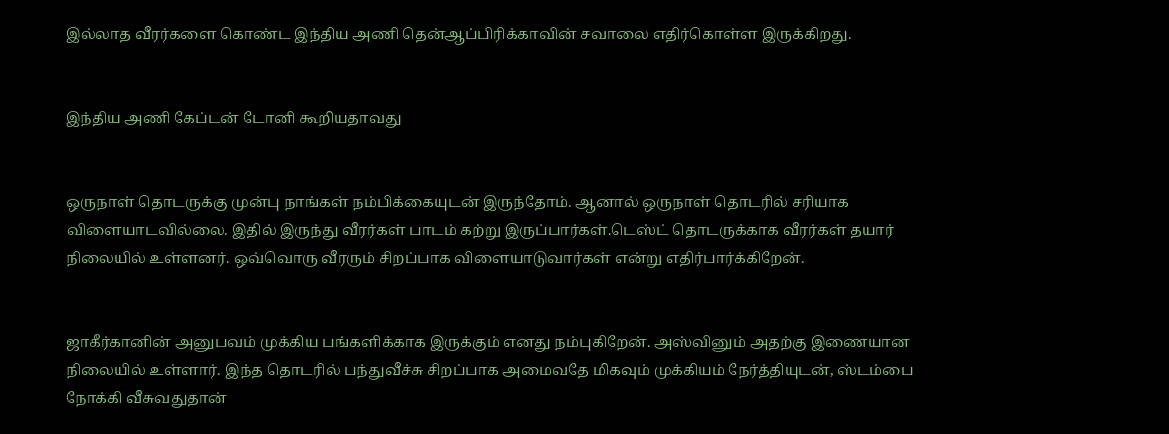இல்லாத வீரர்களை கொண்ட இந்திய அணி தென்ஆப்பிரிக்காவின் சவாலை எதிர்கொள்ள இருக்கிறது.


இந்திய அணி கேப்டன் டோனி கூறியதாவது


ஒருநாள் தொடருக்கு முன்பு நாங்கள் நம்பிக்கையுடன் இருந்தோம். ஆனால் ஒருநாள் தொடரில் சரியாக விளையாடவில்லை. இதில் இருந்து வீரர்கள் பாடம் கற்று இருப்பார்கள்.டெஸ்ட் தொடருக்காக வீரர்கள் தயார் நிலையில் உள்ளனர். ஒவ்வொரு வீரரும் சிறப்பாக விளையாடுவார்கள் என்று எதிர்பார்க்கிறேன்.


ஜாகீர்கானின் அனுபவம் முக்கிய பங்களிக்காக இருக்கும் எனது நம்புகிறேன். அஸ்வினும் அதற்கு இணையான நிலையில் உள்ளார். இந்த தொடரில் பந்துவீச்சு சிறப்பாக அமைவதே மிகவும் முக்கியம் நேர்த்தியுடன், ஸ்டம்பை நோக்கி வீசுவதுதான்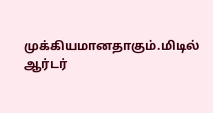முக்கியமானதாகும்.மிடில் ஆர்டர்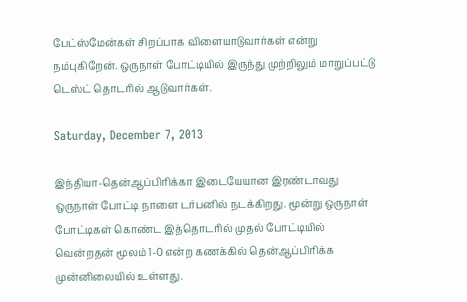பேட்ஸ்மேன்கள் சிறப்பாக விளையாடுவார்கள் என்று நம்புகிறேன். ஒருநாள் போட்டியில் இருந்து முற்றிலும் மாறுப்பட்டு டெஸ்ட் தொடரில் ஆடுவார்கள்.

Saturday, December 7, 2013

இந்தியா-தென்ஆப்பிரிக்கா இடையேயான இரண்டாவது ஒருநாள் போட்டி நாளை டர்பனில் நடக்கிறது. மூன்று ஒருநாள் போட்டிகள் கொண்ட இத்தொடரில் முதல் போட்டியில் வென்றதன் மூலம் 1-0 என்ற கணக்கில் தென்ஆப்பிரிக்க முன்னிலையில் உள்ளது.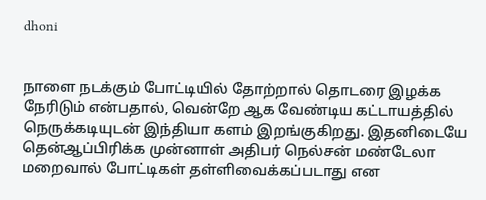dhoni


நாளை நடக்கும் போட்டியில் தோற்றால் தொடரை இழக்க நேரிடும் என்பதால், வென்றே ஆக வேண்டிய கட்டாயத்தில் நெருக்கடியுடன் இந்தியா களம் இறங்குகிறது. இதனிடையே தென்ஆப்பிரிக்க முன்னாள் அதிபர் நெல்சன் மண்டேலா மறைவால் போட்டிகள் தள்ளிவைக்கப்படாது என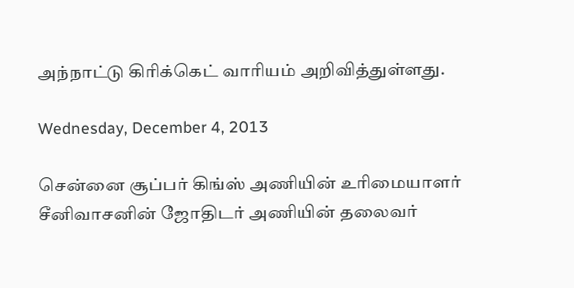அந்நாட்டு கிரிக்கெட் வாரியம் அறிவித்துள்ளது.

Wednesday, December 4, 2013

சென்னை சூப்பர் கிங்ஸ் அணியின் உரிமையாளர் சீனிவாசனின் ஜோதிடர் அணியின் தலைவர்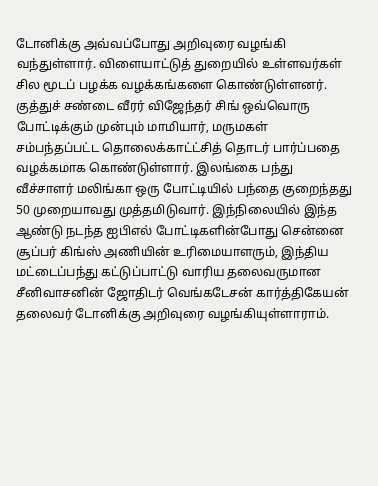டோனிக்கு அவ்வப்போது அறிவுரை வழங்கி வந்துள்ளார். விளையாட்டுத் துறையில் உள்ளவர்கள் சில மூடப் பழக்க வழக்கங்களை கொண்டுள்ளனர். குத்துச் சண்டை வீரர் விஜேந்தர் சிங் ஒவ்வொரு போட்டிக்கும் முன்பும் மாமியார், மருமகள் சம்பந்தப்பட்ட தொலைக்காட்ட்சித் தொடர் பார்ப்பதை வழக்கமாக கொண்டுள்ளார். இலங்கை பந்து வீச்சாளர் மலிங்கா ஒரு போட்டியில் பந்தை குறைந்தது 50 முறையாவது முத்தமிடுவார். இந்நிலையில் இந்த ஆண்டு நடந்த ஐபிஎல் போட்டிகளின்போது சென்னை சூப்பர் கிங்ஸ் அணியின் உரிமையாளரும், இந்திய மட்டைப்பந்து கட்டுப்பாட்டு வாரிய தலைவருமான சீனிவாசனின் ஜோதிடர் வெங்கடேசன் கார்த்திகேயன் தலைவர் டோனிக்கு அறிவுரை வழங்கியுள்ளாராம்.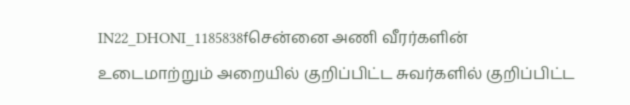IN22_DHONI_1185838fசென்னை அணி வீரர்களின் உடைமாற்றும் அறையில் குறிப்பிட்ட சுவர்களில் குறிப்பிட்ட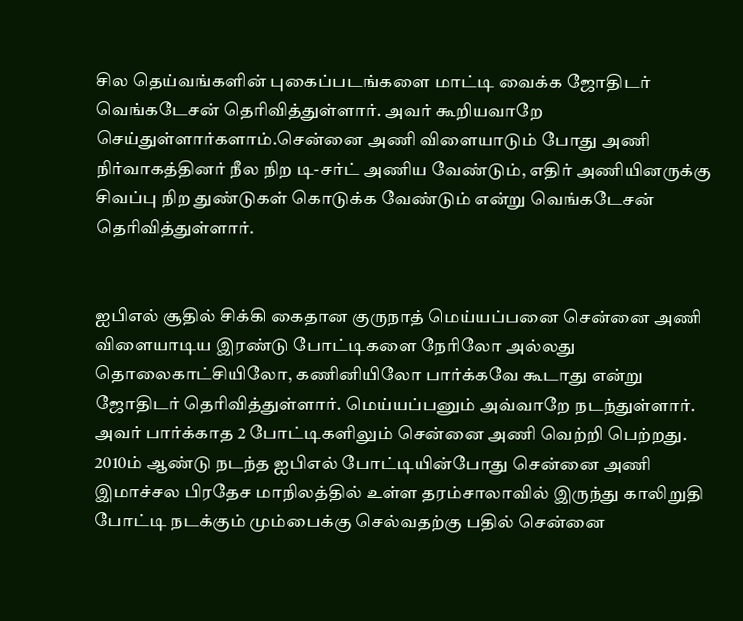சில தெய்வங்களின் புகைப்படங்களை மாட்டி வைக்க ஜோதிடர் வெங்கடேசன் தெரிவித்துள்ளார். அவர் கூறியவாறே செய்துள்ளார்களாம்.சென்னை அணி விளையாடும் போது அணி நிர்வாகத்தினர் நீல நிற டி-சர்ட் அணிய வேண்டும், எதிர் அணியினருக்கு சிவப்பு நிற துண்டுகள் கொடுக்க வேண்டும் என்று வெங்கடேசன் தெரிவித்துள்ளார்.


ஐபிஎல் சூதில் சிக்கி கைதான குருநாத் மெய்யப்பனை சென்னை அணி விளையாடிய இரண்டு போட்டிகளை நேரிலோ அல்லது தொலைகாட்சியிலோ, கணினியிலோ பார்க்கவே கூடாது என்று ஜோதிடர் தெரிவித்துள்ளார். மெய்யப்பனும் அவ்வாறே நடந்துள்ளார். அவர் பார்க்காத 2 போட்டிகளிலும் சென்னை அணி வெற்றி பெற்றது. 2010ம் ஆண்டு நடந்த ஐபிஎல் போட்டியின்போது சென்னை அணி இமாச்சல பிரதேச மாநிலத்தில் உள்ள தரம்சாலாவில் இருந்து காலிறுதி போட்டி நடக்கும் மும்பைக்கு செல்வதற்கு பதில் சென்னை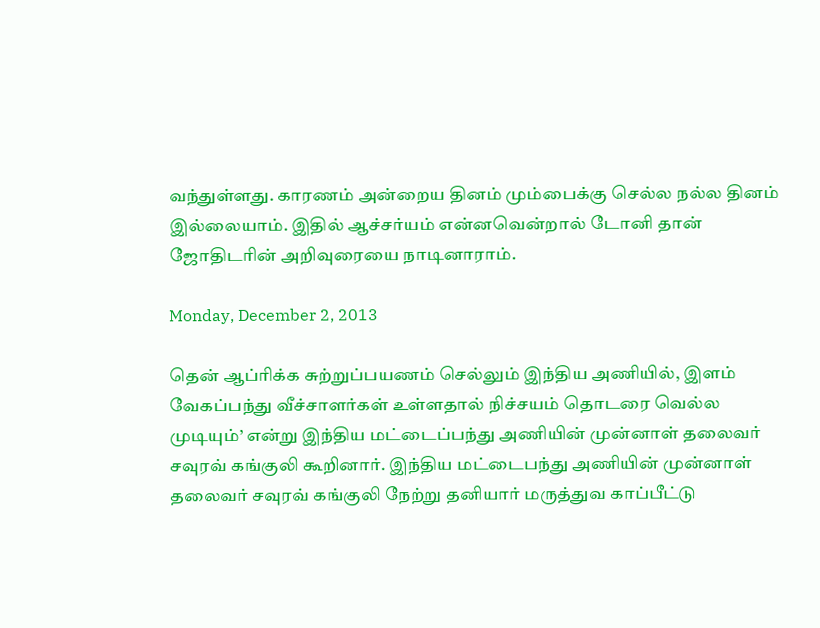வந்துள்ளது. காரணம் அன்றைய தினம் மும்பைக்கு செல்ல நல்ல தினம் இல்லையாம். இதில் ஆச்சர்யம் என்னவென்றால் டோனி தான் ஜோதிடரின் அறிவுரையை நாடினாராம்.

Monday, December 2, 2013

தென் ஆப்ரிக்க சுற்றுப்பயணம் செல்லும் இந்திய அணியில், இளம் வேகப்பந்து வீச்சாளர்கள் உள்ளதால் நிச்சயம் தொடரை வெல்ல முடியும்’ என்று இந்திய மட்டைப்பந்து அணியின் முன்னாள் தலைவர் சவுரவ் கங்குலி கூறினார். இந்திய மட்டைபந்து அணியின் முன்னாள் தலைவர் சவுரவ் கங்குலி நேற்று தனியார் மருத்துவ காப்பீட்டு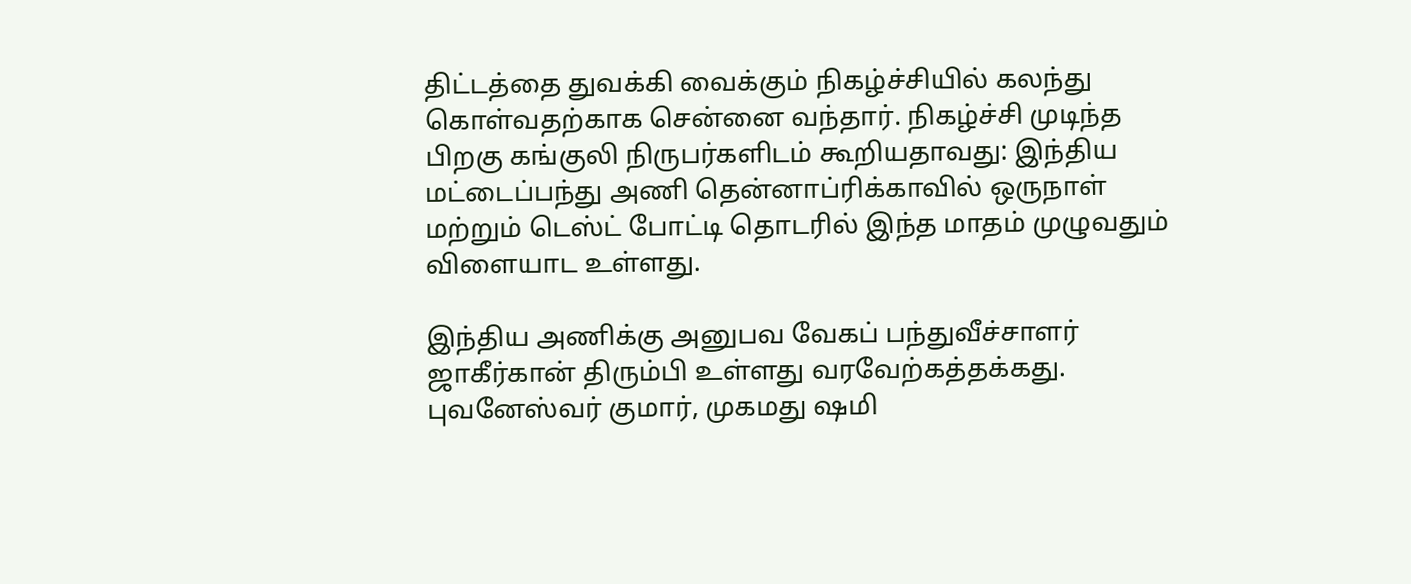திட்டத்தை துவக்கி வைக்கும் நிகழ்ச்சியில் கலந்து கொள்வதற்காக சென்னை வந்தார். நிகழ்ச்சி முடிந்த பிறகு கங்குலி நிருபர்களிடம் கூறியதாவது: இந்திய மட்டைப்பந்து அணி தென்னாப்ரிக்காவில் ஒருநாள் மற்றும் டெஸ்ட் போட்டி தொடரில் இந்த மாதம் முழுவதும் விளையாட உள்ளது.

இந்திய அணிக்கு அனுபவ வேகப் பந்துவீச்சாளர் ஜாகீர்கான் திரும்பி உள்ளது வரவேற்கத்தக்கது. புவனேஸ்வர் குமார், முகமது ஷமி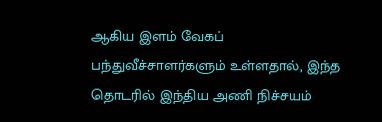ஆகிய இளம் வேகப் பந்துவீச்சாளர்களும் உள்ளதால், இந்த தொடரில் இந்திய அணி நிச்சயம்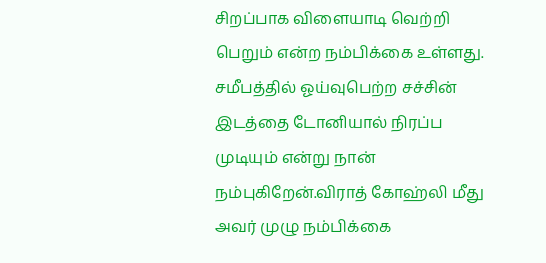சிறப்பாக விளையாடி வெற்றி பெறும் என்ற நம்பிக்கை உள்ளது. சமீபத்தில் ஓய்வுபெற்ற சச்சின் இடத்தை டோனியால் நிரப்ப முடியும் என்று நான் நம்புகிறேன்.விராத் கோஹ்லி மீது அவர் முழு நம்பிக்கை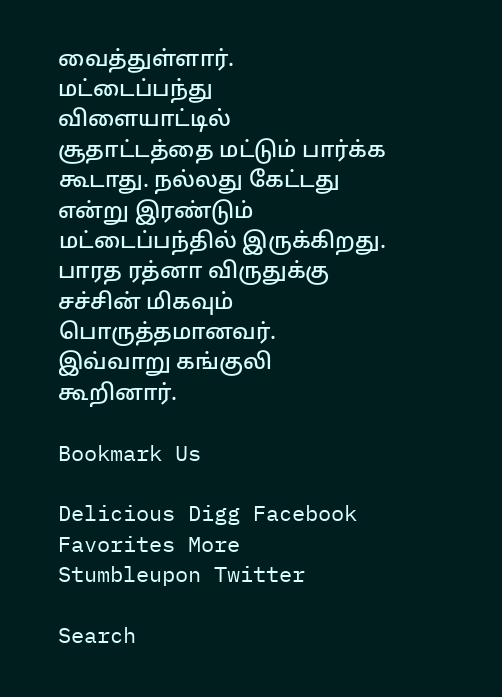வைத்துள்ளார். மட்டைப்பந்து விளையாட்டில் சூதாட்டத்தை மட்டும் பார்க்க கூடாது. நல்லது கேட்டது என்று இரண்டும் மட்டைப்பந்தில் இருக்கிறது. பாரத ரத்னா விருதுக்கு சச்சின் மிகவும் பொருத்தமானவர். இவ்வாறு கங்குலி கூறினார்.

Bookmark Us

Delicious Digg Facebook Favorites More Stumbleupon Twitter

Search